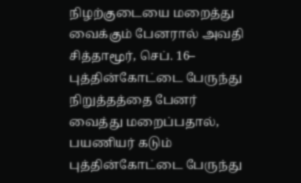நிழற்குடையை மறைத்து வைக்கும் பேனரால் அவதி
சித்தாமூர், செப். 16– புத்தின்கோட்டை பேருந்து நிறுத்தத்தை பேனர் வைத்து மறைப்பதால், பயணியர் கடும்
புத்தின்கோட்டை பேருந்து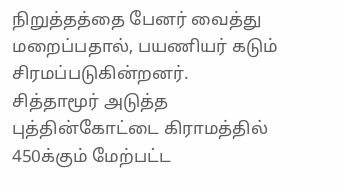நிறுத்தத்தை பேனர் வைத்து மறைப்பதால், பயணியர் கடும் சிரமப்படுகின்றனர்.
சித்தாமூர் அடுத்த புத்தின்கோட்டை கிராமத்தில் 450க்கும் மேற்பட்ட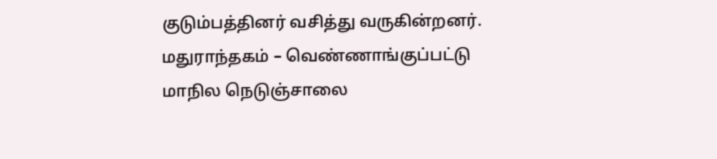குடும்பத்தினர் வசித்து வருகின்றனர்.
மதுராந்தகம் – வெண்ணாங்குப்பட்டு மாநில நெடுஞ்சாலை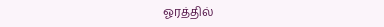ஓரத்தில்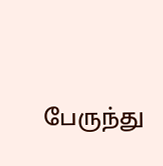பேருந்து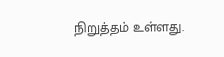நிறுத்தம் உள்ளது.